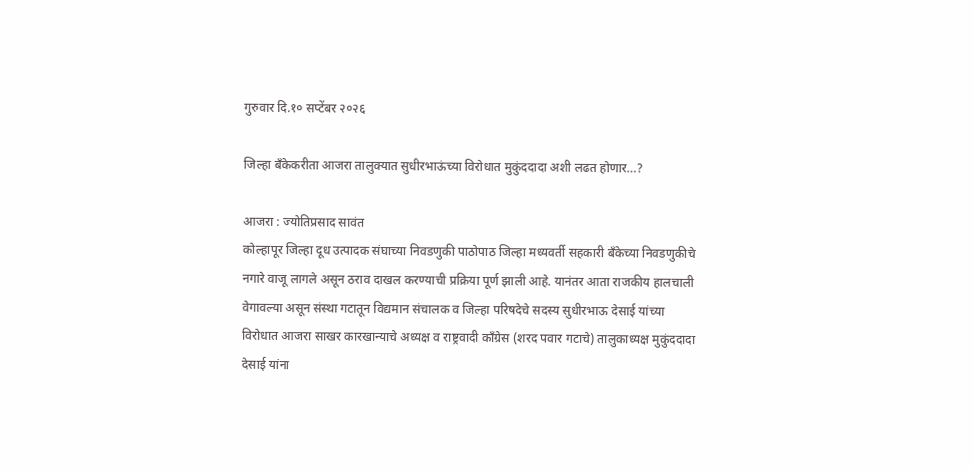गुरुवार दि.१० सप्टेंबर २०२६

जिल्हा बँकेकरीता आजरा तालुक्यात सुधीरभाऊंच्या विरोधात मुकुंददादा अशी लढत होणार…?

आजरा : ज्योतिप्रसाद सावंत
कोल्हापूर जिल्हा दूध उत्पादक संघाच्या निवडणुकी पाठोपाठ जिल्हा मध्यवर्ती सहकारी बँकेच्या निवडणुकीचे नगारे वाजू लागले असून ठराव दाखल करण्याची प्रक्रिया पूर्ण झाली आहे. यानंतर आता राजकीय हालचाली वेगावल्या असून संस्था गटातून विद्यमान संचालक व जिल्हा परिषदेचे सदस्य सुधीरभाऊ देसाई यांच्या विरोधात आजरा साखर कारखान्याचे अध्यक्ष व राष्ट्रवादी काँग्रेस (शरद पवार गटाचे) तालुकाध्यक्ष मुकुंददादा देसाई यांना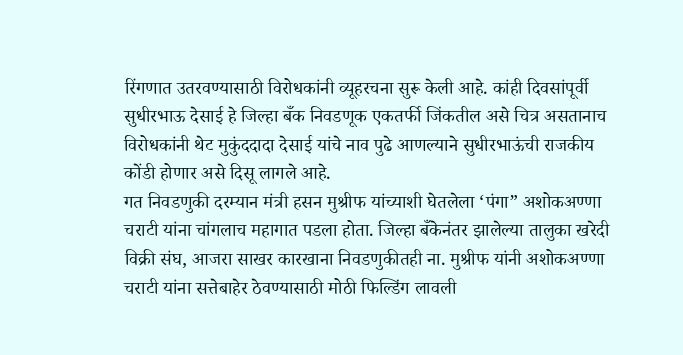रिंगणात उतरवण्यासाठी विरोधकांनी व्यूहरचना सुरू केली आहे. कांही दिवसांपूर्वी सुधीरभाऊ देसाई हे जिल्हा बँक निवडणूक एकतर्फी जिंकतील असे चित्र असतानाच विरोधकांनी थेट मुकुंददादा देसाई यांचे नाव पुढे आणल्याने सुधीरभाऊंची राजकीय कोंडी होणार असे दिसू लागले आहे.
गत निवडणुकी दरम्यान मंत्री हसन मुश्रीफ यांच्याशी घेतलेला ‘पंगा” अशोकअण्णा चराटी यांना चांगलाच महागात पडला होता. जिल्हा बँकेनंतर झालेल्या तालुका खरेदी विक्री संघ, आजरा साखर कारखाना निवडणुकीतही ना. मुश्रीफ यांनी अशोकअण्णा चराटी यांना सत्तेबाहेर ठेवण्यासाठी मोठी फिल्डिंग लावली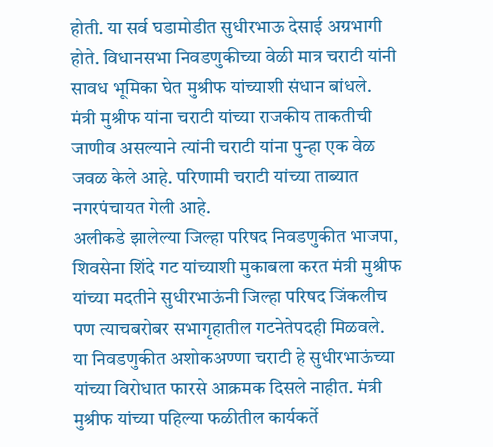होती. या सर्व घडामोडीत सुधीरभाऊ देसाई अग्रभागी होते. विधानसभा निवडणुकीच्या वेळी मात्र चराटी यांनी सावध भूमिका घेत मुश्रीफ यांच्याशी संधान बांधले. मंत्री मुश्रीफ यांना चराटी यांच्या राजकीय ताकतीची जाणीव असल्याने त्यांनी चराटी यांना पुन्हा एक वेळ जवळ केले आहे. परिणामी चराटी यांच्या ताब्यात नगरपंचायत गेली आहे.
अलीकडे झालेल्या जिल्हा परिषद निवडणुकीत भाजपा, शिवसेना शिंदे गट यांच्याशी मुकाबला करत मंत्री मुश्रीफ यांच्या मदतीने सुधीरभाऊंनी जिल्हा परिषद जिंकलीच पण त्याचबरोबर सभागृहातील गटनेतेपदही मिळवले. या निवडणुकीत अशोकअण्णा चराटी हे सुधीरभाऊंच्या यांच्या विरोधात फारसे आक्रमक दिसले नाहीत. मंत्री मुश्रीफ यांच्या पहिल्या फळीतील कार्यकर्ते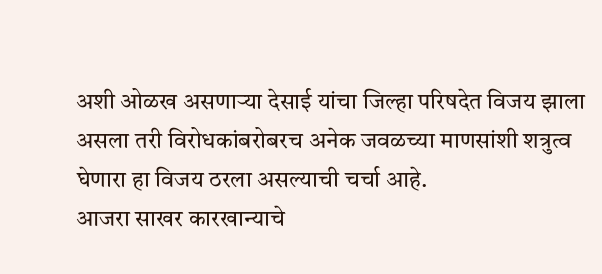अशी ओळख असणाऱ्या देसाई यांचा जिल्हा परिषदेत विजय झाला असला तरी विरोधकांबरोबरच अनेक जवळच्या माणसांशी शत्रुत्व घेणारा हा विजय ठरला असल्याची चर्चा आहे.
आजरा साखर कारखान्याचे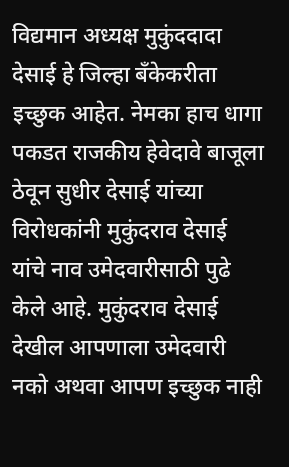विद्यमान अध्यक्ष मुकुंददादा देसाई हे जिल्हा बँकेकरीता इच्छुक आहेत. नेमका हाच धागा पकडत राजकीय हेवेदावे बाजूला ठेवून सुधीर देसाई यांच्या विरोधकांनी मुकुंदराव देसाई यांचे नाव उमेदवारीसाठी पुढे केले आहे. मुकुंदराव देसाई देखील आपणाला उमेदवारी नको अथवा आपण इच्छुक नाही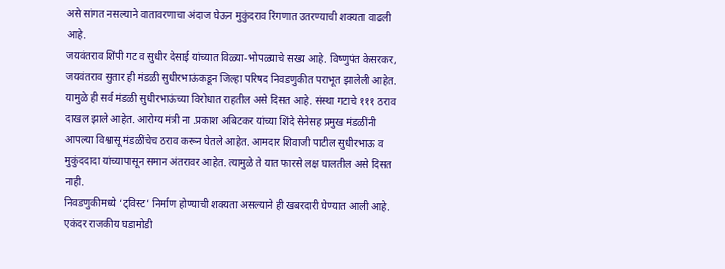असे सांगत नसल्याने वातावरणाचा अंदाज घेऊन मुकुंदराव रिंगणात उतरण्याची शक्यता वाढली आहे.
जयवंतराव शिंपी गट व सुधीर देसाई यांच्यात विळ्या-भोपळ्याचे सख्य आहे. विष्णुपंत केसरकर, जयवंतराव सुतार ही मंडळी सुधीरभाऊंकडून जिल्हा परिषद निवडणुकीत पराभूत झालेली आहेत. यामुळे ही सर्व मंडळी सुधीरभाऊंच्या विरोधात राहतील असे दिसत आहे. संस्था गटाचे १११ ठराव दाखल झाले आहेत. आरोग्य मंत्री ना .प्रकाश अबिटकर यांच्या शिंदे सेनेसह प्रमुख मंडळींनी आपल्या विश्वासू मंडळींचेच ठराव करून घेतले आहेत. आमदार शिवाजी पाटील सुधीरभाऊ व मुकुंददादा यांच्यापासून समान अंतरावर आहेत. त्यामुळे ते यात फारसे लक्ष घालतील असे दिसत नाही.
निवडणुकीमध्ये ‘ट्विस्ट’ निर्माण होण्याची शक्यता असल्याने ही खबरदारी घेण्यात आली आहे. एकंदर राजकीय घडामोडी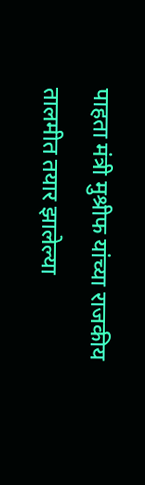पाहता मंत्री मुश्रीफ यांच्या राजकीय तालमीत तयार झालेल्या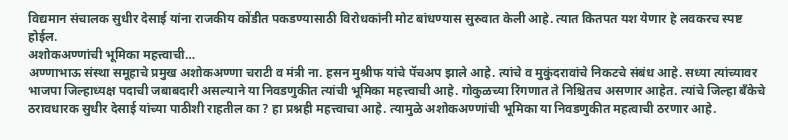विद्यमान संचालक सुधीर देसाई यांना राजकीय कोंडीत पकडण्यासाठी विरोधकांनी मोट बांधण्यास सुरुवात केली आहे. त्यात कितपत यश येणार हे लवकरच स्पष्ट होईल.
अशोकअण्णांची भूमिका महत्त्वाची…
अण्णाभाऊ संस्था समूहाचे प्रमुख अशोकअण्णा चराटी व मंत्री ना. हसन मुश्रीफ यांचे पॅचअप झाले आहे. त्यांचे व मुकुंदरावांचे निकटचे संबंध आहे. सध्या त्यांच्यावर भाजपा जिल्हाध्यक्ष पदाची जबाबदारी असल्याने या निवडणुकीत त्यांची भूमिका महत्त्वाची आहे. गोकुळच्या रिंगणात ते निश्चितच असणार आहेत. त्यांचे जिल्हा बँकेचे ठरावधारक सुधीर देसाई यांच्या पाठीशी राहतील का ? हा प्रश्नही महत्त्वाचा आहे. त्यामुळे अशोकअण्णांची भूमिका या निवडणुकीत महत्वाची ठरणार आहे.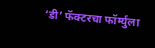‘डी’ फॅक्टरचा फॉर्म्युला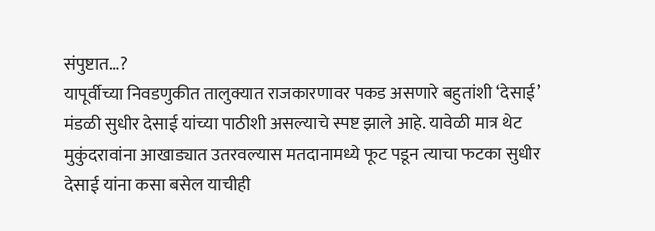संपुष्टात…?
यापूर्वीच्या निवडणुकीत तालुक्यात राजकारणावर पकड असणारे बहुतांशी ‘देसाई’ मंडळी सुधीर देसाई यांच्या पाठीशी असल्याचे स्पष्ट झाले आहे. यावेळी मात्र थेट मुकुंदरावांना आखाड्यात उतरवल्यास मतदानामध्ये फूट पडून त्याचा फटका सुधीर देसाई यांना कसा बसेल याचीही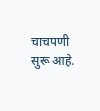चाचपणी सुरू आहे.